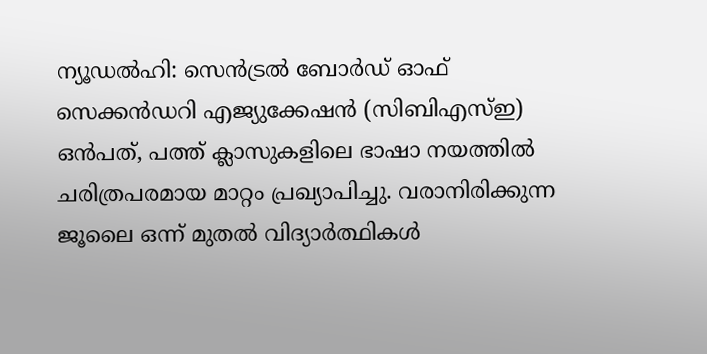ന്യൂഡൽഹി: സെൻട്രൽ ബോർഡ് ഓഫ് സെക്കൻഡറി എജ്യുക്കേഷൻ (സിബിഎസ്ഇ) ഒൻപത്, പത്ത് ക്ലാസുകളിലെ ഭാഷാ നയത്തിൽ ചരിത്രപരമായ മാറ്റം പ്രഖ്യാപിച്ചു. വരാനിരിക്കുന്ന ജൂലൈ ഒന്ന് മുതൽ വിദ്യാർത്ഥികൾ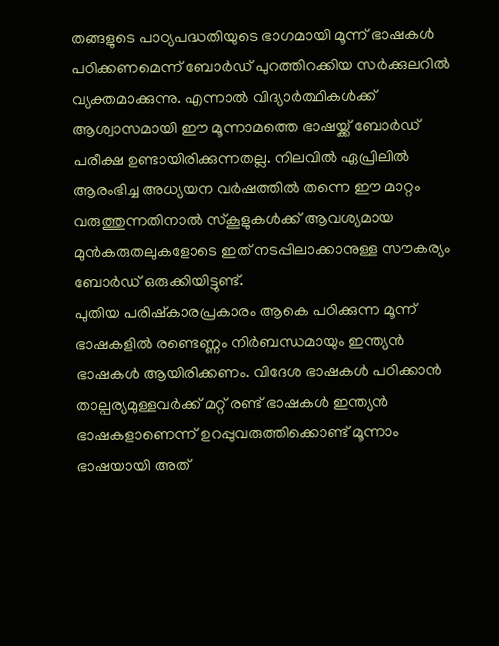തങ്ങളുടെ പാഠ്യപദ്ധതിയുടെ ഭാഗമായി മൂന്ന് ഭാഷകൾ പഠിക്കണമെന്ന് ബോർഡ് പുറത്തിറക്കിയ സർക്കുലറിൽ വ്യക്തമാക്കുന്നു. എന്നാൽ വിദ്യാർത്ഥികൾക്ക് ആശ്വാസമായി ഈ മൂന്നാമത്തെ ഭാഷയ്ക്ക് ബോർഡ് പരീക്ഷ ഉണ്ടായിരിക്കുന്നതല്ല. നിലവിൽ ഏപ്രിലിൽ ആരംഭിച്ച അധ്യയന വർഷത്തിൽ തന്നെ ഈ മാറ്റം വരുത്തുന്നതിനാൽ സ്കൂളുകൾക്ക് ആവശ്യമായ മുൻകരുതലുകളോടെ ഇത് നടപ്പിലാക്കാനുള്ള സൗകര്യം ബോർഡ് ഒരുക്കിയിട്ടുണ്ട്.
പുതിയ പരിഷ്കാരപ്രകാരം ആകെ പഠിക്കുന്ന മൂന്ന് ഭാഷകളിൽ രണ്ടെണ്ണം നിർബന്ധമായും ഇന്ത്യൻ ഭാഷകൾ ആയിരിക്കണം. വിദേശ ഭാഷകൾ പഠിക്കാൻ താല്പര്യമുള്ളവർക്ക് മറ്റ് രണ്ട് ഭാഷകൾ ഇന്ത്യൻ ഭാഷകളാണെന്ന് ഉറപ്പുവരുത്തിക്കൊണ്ട് മൂന്നാം ഭാഷയായി അത്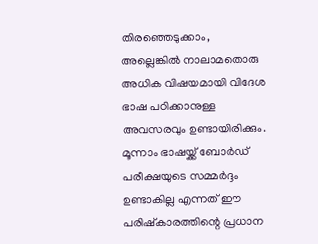തിരഞ്ഞെടുക്കാം, അല്ലെങ്കിൽ നാലാമതൊരു അധിക വിഷയമായി വിദേശ ഭാഷ പഠിക്കാനുള്ള അവസരവും ഉണ്ടായിരിക്കും. മൂന്നാം ഭാഷയ്ക്ക് ബോർഡ് പരീക്ഷയുടെ സമ്മർദ്ദം ഉണ്ടാകില്ല എന്നത് ഈ പരിഷ്കാരത്തിന്റെ പ്രധാന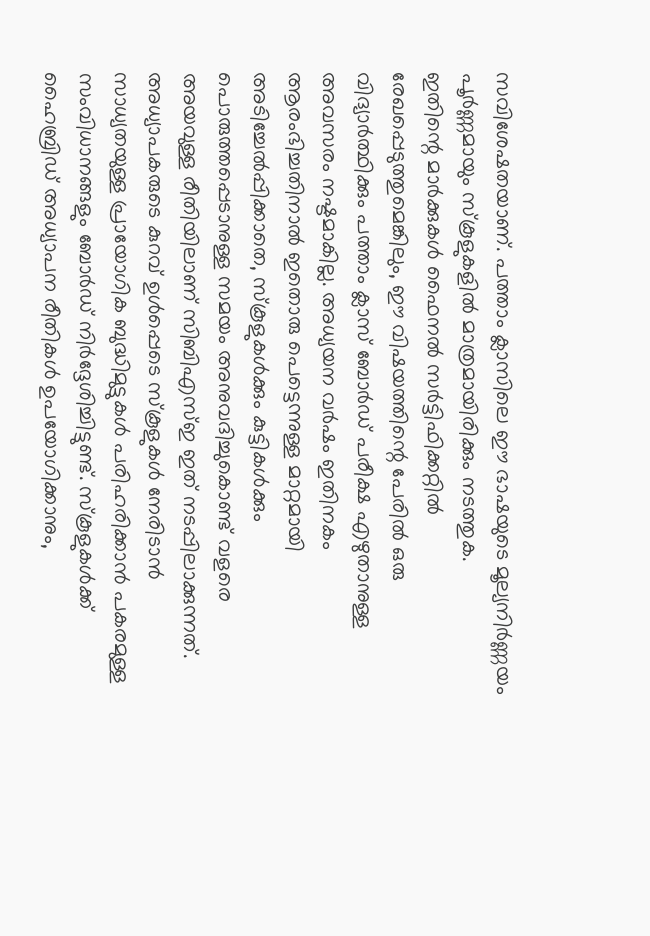സവിശേഷതയാണ്. പത്താം ക്ലാസിലെ ഈ ഭാഷയുടെ മൂല്യനിർണ്ണയം പൂർണ്ണമായും സ്കൂളുകളിൽ മാത്രമായിരിക്കും നടത്തുക.
ഇതിന്റെ മാർക്കുകൾ ഫൈനൽ സർട്ടിഫിക്കറ്റിൽ രേഖപ്പെടുത്തുമെങ്കിലും, ഈ വിഷയത്തിന്റെ പേരിൽ ഒരു വിദ്യാർത്ഥിക്കും പത്താം ക്ലാസ് ബോർഡ് പരീക്ഷ എഴുതാനുള്ള അവസരം നഷ്ടമാകില്ല. അധ്യയന വർഷം ഇതിനകം ആരംഭിച്ചതിനാൽ ഇതൊരു പെട്ടെന്നുള്ള മാറ്റമായി അടിച്ചേൽപ്പിക്കാതെ, സ്കൂളുകൾക്കും കുട്ടികൾക്കും പൊരുത്തപ്പെടാനുള്ള സമയം അനുവദിച്ചുകൊണ്ട് വളരെ അയവുള്ള രീതിയിലാണ് സിബിഎസ്ഇ ഇത് നടപ്പിലാക്കുന്നത്.
അധ്യാപകരുടെ കുറവ് ഉൾപ്പെടെ സ്കൂളുകൾ നേരിടാൻ സാധ്യതയുള്ള പ്രായോഗിക ബുദ്ധിമുട്ടുകൾ പരിഹരിക്കാൻ പകരമുള്ള സംവിധാനങ്ങളും ബോർഡ് നിർദ്ദേശിച്ചിട്ടുണ്ട്. സ്കൂളുകൾക്ക് ഹൈബ്രിഡ് അധ്യാപന രീതികൾ ഉപയോഗിക്കാനും,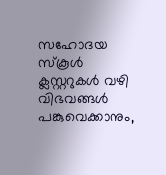സഹോദയ സ്കൂൾ ക്ലസ്റ്ററുകൾ വഴി വിഭവങ്ങൾ പങ്കുവെക്കാനും,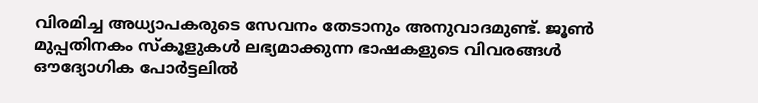വിരമിച്ച അധ്യാപകരുടെ സേവനം തേടാനും അനുവാദമുണ്ട്. ജൂൺ മുപ്പതിനകം സ്കൂളുകൾ ലഭ്യമാക്കുന്ന ഭാഷകളുടെ വിവരങ്ങൾ ഔദ്യോഗിക പോർട്ടലിൽ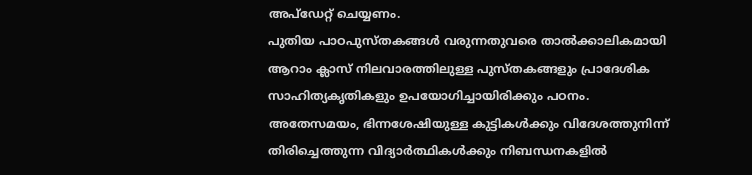അപ്ഡേറ്റ് ചെയ്യണം.
പുതിയ പാഠപുസ്തകങ്ങൾ വരുന്നതുവരെ താൽക്കാലികമായി ആറാം ക്ലാസ് നിലവാരത്തിലുള്ള പുസ്തകങ്ങളും പ്രാദേശിക സാഹിത്യകൃതികളും ഉപയോഗിച്ചായിരിക്കും പഠനം. അതേസമയം, ഭിന്നശേഷിയുള്ള കുട്ടികൾക്കും വിദേശത്തുനിന്ന് തിരിച്ചെത്തുന്ന വിദ്യാർത്ഥികൾക്കും നിബന്ധനകളിൽ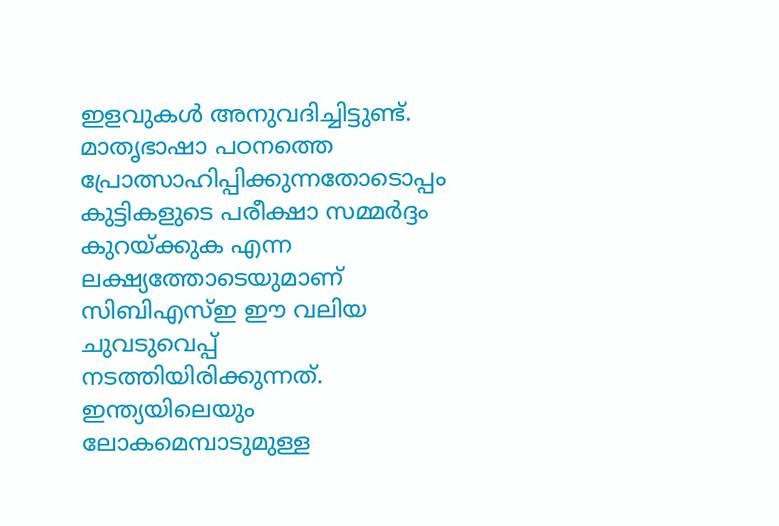ഇളവുകൾ അനുവദിച്ചിട്ടുണ്ട്. മാതൃഭാഷാ പഠനത്തെ പ്രോത്സാഹിപ്പിക്കുന്നതോടൊപ്പം കുട്ടികളുടെ പരീക്ഷാ സമ്മർദ്ദം കുറയ്ക്കുക എന്ന ലക്ഷ്യത്തോടെയുമാണ് സിബിഎസ്ഇ ഈ വലിയ ചുവടുവെപ്പ് നടത്തിയിരിക്കുന്നത്.
ഇന്ത്യയിലെയും ലോകമെമ്പാടുമുള്ള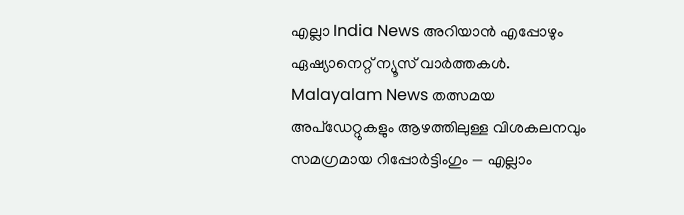എല്ലാ India News അറിയാൻ എപ്പോഴും ഏഷ്യാനെറ്റ് ന്യൂസ് വാർത്തകൾ. Malayalam News തത്സമയ അപ്ഡേറ്റുകളും ആഴത്തിലുള്ള വിശകലനവും സമഗ്രമായ റിപ്പോർട്ടിംഗും — എല്ലാം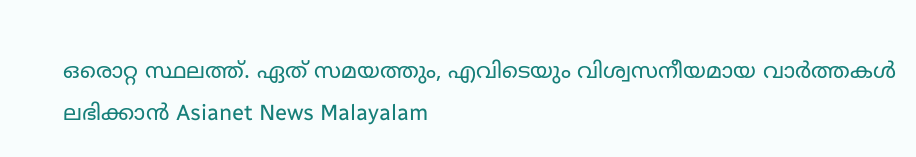ഒരൊറ്റ സ്ഥലത്ത്. ഏത് സമയത്തും, എവിടെയും വിശ്വസനീയമായ വാർത്തകൾ ലഭിക്കാൻ Asianet News Malayalam